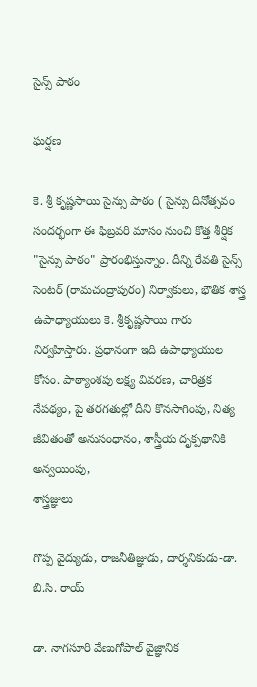సైన్స్ పాఠం

ఘర్షణ

కె. శ్రీ కృష్ణసాయి సైన్సు పాఠం ( సైన్సు దినోత్సవం సందర్భంగా ఈ ఫిబ్రవరి మాసం నుంచి కొత్త శీర్షిక "సైన్సు పాఠం" ప్రారంభిస్తున్నాం. దీన్ని రేవతి సైన్స్ సెంటర్ (రామచంద్రాపురం) నిర్వాకులు, భౌతిక శాస్త్ర ఉపాధ్యాయులు కె. శ్రీకృష్ణసాయి గారు నిర్వహిస్తారు. ప్రధానంగా ఇది ఉపాధ్యాయుల కోసం. పాఠ్యాంశపు లక్ష్య వివరణ, చారిత్రక నేపథ్యం, పై తరగతుల్లో దీని కొనసాగింపు, నిత్య జీవితంతో అనుసంధానం, శాస్త్రీయ దృక్పథానికి అన్వయింపు,
శాస్త్రజ్ఞులు

గొప్ప వైద్యుడు, రాజనీతిజ్ఞుడు, దార్శనికుడు-డా. బి.సి. రాయ్

డా. నాగసూరి వేణుగోపాల్ వైజ్ఞానిక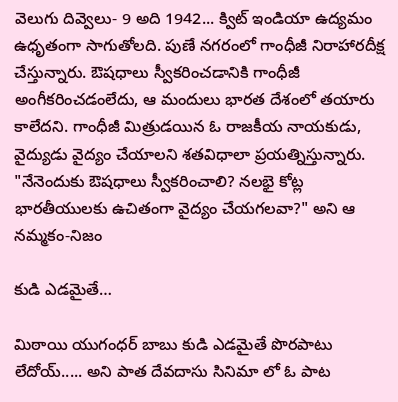వెలుగు దివ్వెలు- 9 అది 1942... క్విట్ ఇండియా ఉద్యమం ఉధృతంగా సాగుతోలది. పుణే నగరంలో గాంధీజీ నిరాహారదీక్ష చేస్తున్నారు. ఔషధాలు స్వీకరించడానికి గాంధీజీ అంగీకరించడంలేదు, ఆ మందులు భారత దేశంలో తయారు కాలేదని. గాంధీజీ మిత్రుడయిన ఓ రాజకీయ నాయకుడు, వైద్యుడు వైద్యం చేయాలని శతవిధాలా ప్రయత్నిస్తున్నారు. "నేనెందుకు ఔషధాలు స్వీకరించాలి? నలభై కోట్ల భారతీయులకు ఉచితంగా వైద్యం చేయగలవా?" అని ఆ
నమ్మకం-నిజం

కుడి ఎడమైతే…

మిఠాయి యుగంధర్ బాబు కుడి ఎడమైతే పొరపాటు లేదోయ్..... అని పాత దేవదాసు సినిమా లో ఓ పాట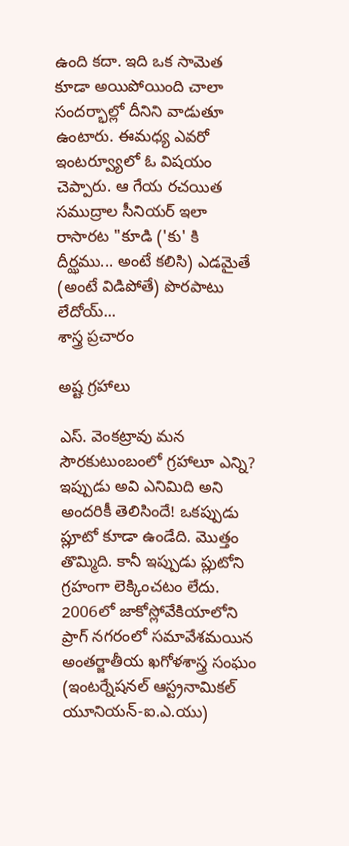ఉంది కదా. ఇది ఒక సామెత కూడా అయిపోయింది చాలా సందర్భాల్లో దీనిని వాడుతూ ఉంటారు. ఈమధ్య ఎవరో ఇంటర్వ్యూలో ఓ విషయం చెప్పారు. ఆ గేయ రచయిత సముద్రాల సీనియర్ ఇలా రాసారట "కూడి ('కు' కి దీర్ఝము... అంటే కలిసి) ఎడమైతే (అంటే విడిపోతే) పొరపాటు లేదోయ్...
శాస్త్ర ప్రచారం

అష్ట గ్రహాలు

ఎస్. వెంకట్రావు మన సౌరకుటుంబంలో గ్రహాలూ ఎన్ని? ఇప్పుడు అవి ఎనిమిది అని అందరికీ తెలిసిందే! ఒకప్పుడు ప్లూటో కూడా ఉండేది. మొత్తం తొమ్మిది. కానీ ఇప్పుడు ప్లుటోని గ్రహంగా లెక్కించటం లేదు. 2006లో జాకోస్లోవేకియాలోని ప్రాగ్ నగరంలో సమావేశమయిన అంతర్జాతీయ ఖగోళశాస్త్ర సంఘం (ఇంటర్నేషనల్ ఆస్ట్రనామికల్ యూనియన్-ఐ.ఎ.యు)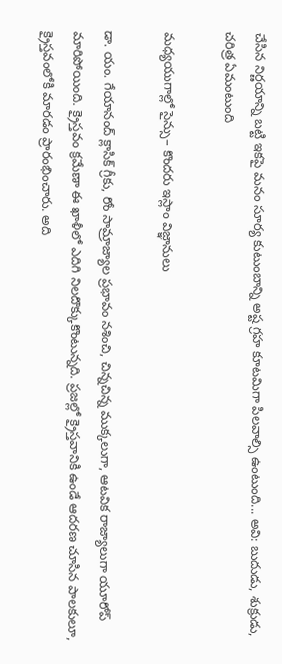చేసిన నిర్ణయాన్ని బట్టి ఇకపై మనం సూర్య కుటుంబాన్ని అష్ట గ్రహ కూటమిగా పిలవాల్సి ఉంటుంది... అవి: బుదుడు, శుక్రుడు,
చరిత్ర ఏమంటుంది

మధ్యయుగాల్లో సైన్సు– కొందరు ఇస్లాం విజ్ఞానులు

డా. యం. గేయానంద్ క్లాసిక్ గ్రీకు, రోం సామ్రాజ్యాల ప్రభావం నశించి, చిన్నచిన్న ముక్కలుగా, ఆటవిక రాజ్యాలుగా యూరోప్ మారిపోయింది. క్రైస్తవం క్రమేణా ఈ ఖాళీలో ఎదిగి నిలదొక్కుకొంటున్నది. ప్రజల్లో క్రైస్తవానికి ఉండే ఆదరణ చూసిన పాలకులూ, క్రైస్తవంలోకి మారడం ప్రారంభించారు. అది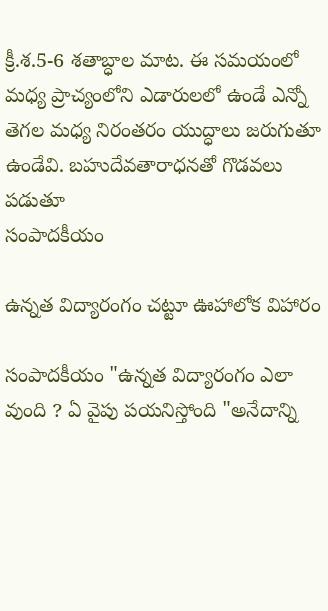క్రీ.శ.5-6 శతాబ్ధాల మాట. ఈ సమయంలో మధ్య ప్రాచ్యంలోని ఎడారులలో ఉండే ఎన్నో తెగల మధ్య నిరంతరం యుద్ధాలు జరుగుతూ ఉండేవి. బహుదేవతారాధనతో గొడవలు పడుతూ
సంపాదకీయం

ఉన్నత విద్యారంగం చట్టూ ఊహాలోక విహారం

సంపాదకీయం "ఉన్నత విద్యారంగం ఎలా వుంది ? ఏ వైపు పయనిస్తోంది "అనేదాన్ని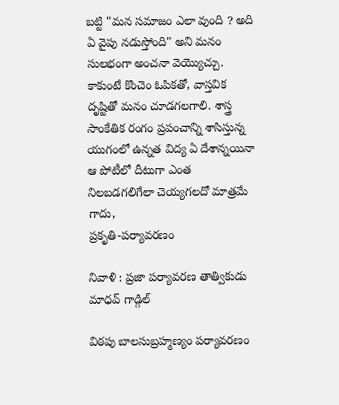బట్టి "మన సమాజం ఎలా వుంది ? అది ఏ వైపు నడుస్తోంది" అని మనం సులభంగా అంచనా వెయ్యొచ్చు. కాకుంటే కొంచెం ఓపికతో, వాస్తవిక దృష్టితో మనం చూడగలగాలి. శాస్త్ర సాంకేతిక రంగం ప్రపంచాన్ని శాసిస్తున్న యుగంలో ఉన్నత విద్య ఏ దేశాన్నయినా ఆ పోటీలో దీటుగా ఎంత నిలబడగలిగేలా చెయ్యగలదో మాత్రమే గాదు,
ప్రకృతి-పర్యావరణం

నివాళి : ప్రజా పర్యావరణ తాత్వికుడు మాధవ్ గాడ్గిల్

విఠపు బాలసుబ్రహ్మణ్యం పర్యావరణం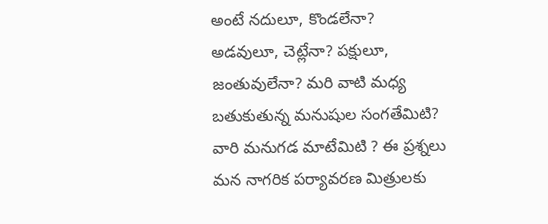అంటే నదులూ, కొండలేనా? అడవులూ, చెట్లేనా? పక్షులూ, జంతువులేనా? మరి వాటి మధ్య బతుకుతున్న మనుషుల సంగతేమిటి? వారి మనుగడ మాటేమిటి ? ఈ ప్రశ్నలు మన నాగరిక పర్యావరణ మిత్రులకు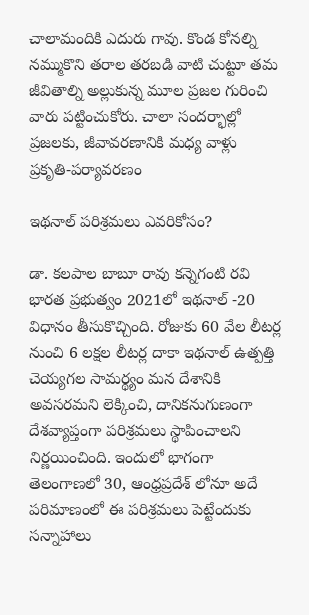చాలామందికి ఎదురు గావు. కొండ కోనల్ని నమ్ముకొని తరాల తరబడి వాటి చుట్టూ తమ జీవితాల్ని అల్లుకున్న మూల ప్రజల గురించి వారు పట్టించుకోరు. చాలా సందర్భాల్లో ప్రజలకు, జీవావరణానికి మధ్య వాళ్లు
ప్రకృతి-పర్యావరణం

ఇథనాల్ పరిశ్రమలు ఎవరికోసం?

డా. కలపాల బాబూ రావు కన్నెగంటి రవి భారత ప్రభుత్వం 2021లో ఇథనాల్ -20 విధానం తీసుకొచ్చింది. రోజుకు 60 వేల లీటర్ల నుంచి 6 లక్షల లీటర్ల దాకా ఇథనాల్ ఉత్పత్తి చెయ్యగల సామర్థ్యం మన దేశానికి అవసరమని లెక్కించి, దానికనుగుణంగా దేశవ్యాప్తంగా పరిశ్రమలు స్థాపించాలని నిర్ణయించింది. ఇందులో భాగంగా తెలంగాణలో 30, ఆంధ్రప్రదేశ్ లోనూ అదే పరిమాణంలో ఈ పరిశ్రమలు పెట్టేందుకు సన్నాహాలు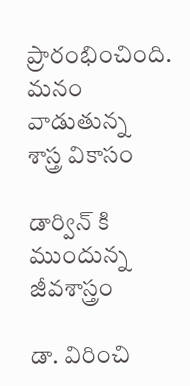ప్రారంభించింది. మనం వాడుతున్న
శాస్త్ర వికాసం

డార్విన్ కి ముందున్న జీవశాస్త్రం

డా. విరించి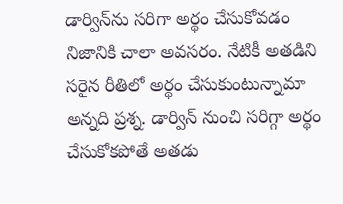డార్విన్‌ను సరిగా అర్థం చేసుకోవడం నిజానికి చాలా అవసరం. నేటికీ అతడిని సరైన రీతిలో అర్థం చేసుకుంటున్నామా అన్నది ప్రశ్న. డార్విన్ నుంచి సరిగ్గా అర్థం చేసుకోకపోతే అతడు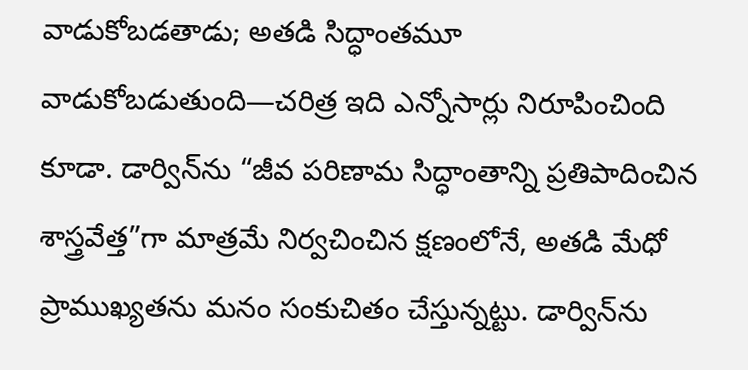వాడుకోబడతాడు; అతడి సిద్ధాంతమూ వాడుకోబడుతుంది—చరిత్ర ఇది ఎన్నోసార్లు నిరూపించింది కూడా. డార్విన్‌ను “జీవ పరిణామ సిద్ధాంతాన్ని ప్రతిపాదించిన శాస్త్రవేత్త”గా మాత్రమే నిర్వచించిన క్షణంలోనే, అతడి మేధో ప్రాముఖ్యతను మనం సంకుచితం చేస్తున్నట్టు. డార్విన్‌ను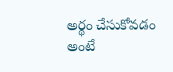అర్థం చేసుకోవడం అంటే